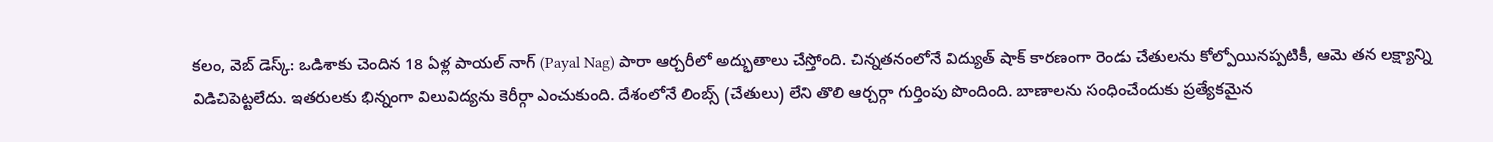కలం, వెబ్ డెస్క్: ఒడిశాకు చెందిన 18 ఏళ్ల పాయల్ నాగ్ (Payal Nag) పారా ఆర్చరీలో అద్భుతాలు చేస్తోంది. చిన్నతనంలోనే విద్యుత్ షాక్ కారణంగా రెండు చేతులను కోల్పోయినప్పటికీ, ఆమె తన లక్ష్యాన్ని విడిచిపెట్టలేదు. ఇతరులకు భిన్నంగా విలువిద్యను కెరీర్గా ఎంచుకుంది. దేశంలోనే లింబ్స్ (చేతులు) లేని తొలి ఆర్చర్గా గుర్తింపు పొందింది. బాణాలను సంధించేందుకు ప్రత్యేకమైన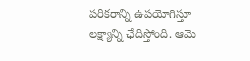పరికరాన్ని ఉపయోగిస్తూ లక్ష్యాన్ని ఛేదిస్తోంది. ఆమె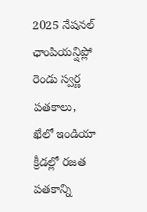2025 నేషనల్ ఛాంపియన్షిప్లో రెండు స్వర్ణ పతకాలు, ఖేలో ఇండియా క్రీడల్లో రజత పతకాన్ని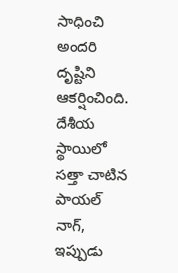సాధించి అందరి దృష్టిని ఆకర్షించింది.
దేశీయ స్థాయిలో సత్తా చాటిన పాయల్ నాగ్, ఇప్పుడు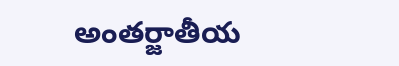అంతర్జాతీయ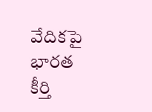వేదికపై భారత కీర్తి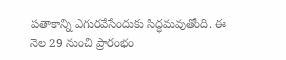పతాకాన్ని ఎగురవేసేందుకు సిద్ధమవుతోంది. ఈ నెల 29 నుంచి ప్రారంభం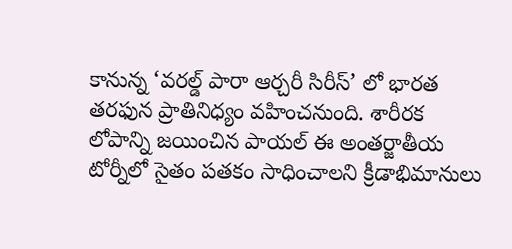కానున్న ‘వరల్డ్ పారా ఆర్చరీ సిరీస్’ లో భారత తరఫున ప్రాతినిధ్యం వహించనుంది. శారీరక లోపాన్ని జయించిన పాయల్ ఈ అంతర్జాతీయ టోర్నీలో సైతం పతకం సాధించాలని క్రీడాభిమానులు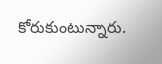కోరుకుంటున్నారు.